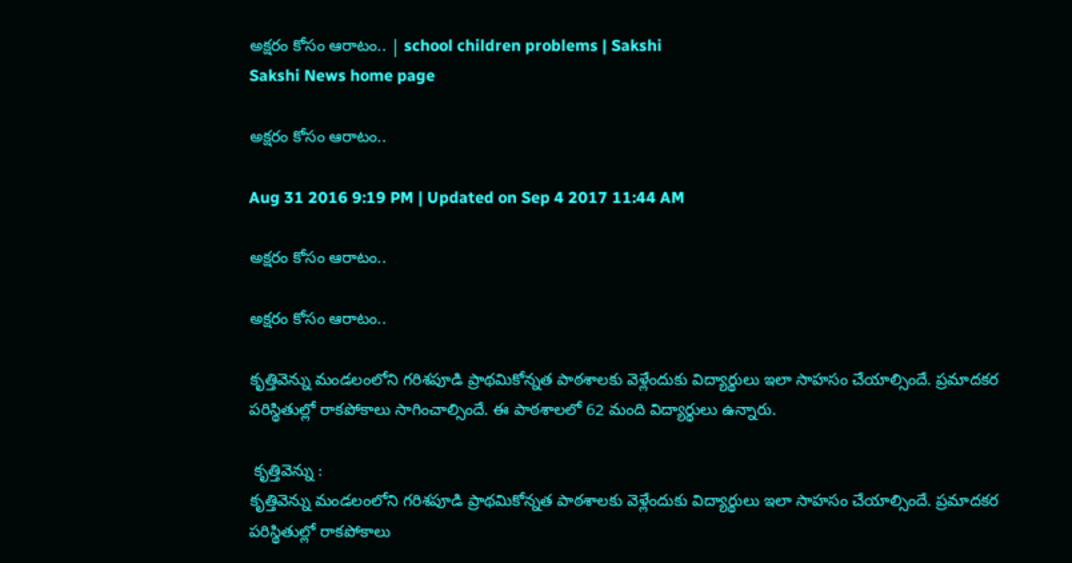అక్షరం కోసం ఆరాటం.. | school children problems | Sakshi
Sakshi News home page

అక్షరం కోసం ఆరాటం..

Aug 31 2016 9:19 PM | Updated on Sep 4 2017 11:44 AM

అక్షరం కోసం ఆరాటం..

అక్షరం కోసం ఆరాటం..

కృత్తివెన్ను మండలంలోని గరిశపూడి ప్రాథమికోన్నత పాఠశాలకు వెళ్లేందుకు విద్యార్థులు ఇలా సాహసం చేయాల్సిందే. ప్రమాదకర పరిస్థితుల్లో రాకపోకాలు సాగించాల్సిందే. ఈ పాఠశాలలో 62 మంది విద్యార్థులు ఉన్నారు.

 కృత్తివెన్ను :
కృత్తివెన్ను మండలంలోని గరిశపూడి ప్రాథమికోన్నత పాఠశాలకు వెళ్లేందుకు విద్యార్థులు ఇలా సాహసం చేయాల్సిందే. ప్రమాదకర పరిస్థితుల్లో రాకపోకాలు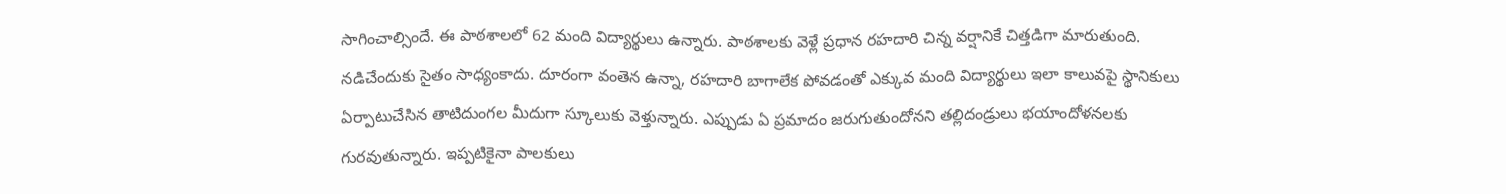సాగించాల్సిందే. ఈ పాఠశాలలో 62 మంది విద్యార్థులు ఉన్నారు. పాఠశాలకు వెళ్లే ప్రధాన రహదారి చిన్న వర్షానికే చిత్తడిగా మారుతుంది. నడిచేందుకు సైతం సాధ్యంకాదు. దూరంగా వంతెన ఉన్నా, రహదారి బాగాలేక పోవడంతో ఎక్కువ మంది విద్యార్థులు ఇలా కాలువపై స్థానికులు ఏర్పాటుచేసిన తాటిదుంగల మీదుగా స్కూలుకు వెళ్తున్నారు. ఎప్పుడు ఏ ప్రమాదం జరుగుతుందోనని తల్లిదండ్రులు భయాందోళనలకు గురవుతున్నారు. ఇప్పటికైనా పాలకులు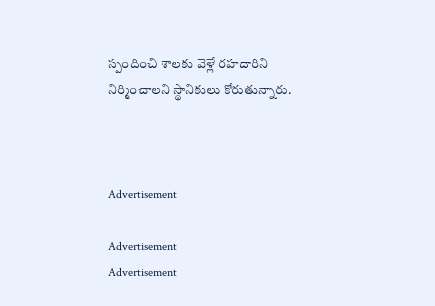స్పందించి శాలకు వెళ్లే రహదారిని నిర్మించాలని స్థానికులు కోరుతున్నారు.



Advertisement

Advertisement
Advertisement